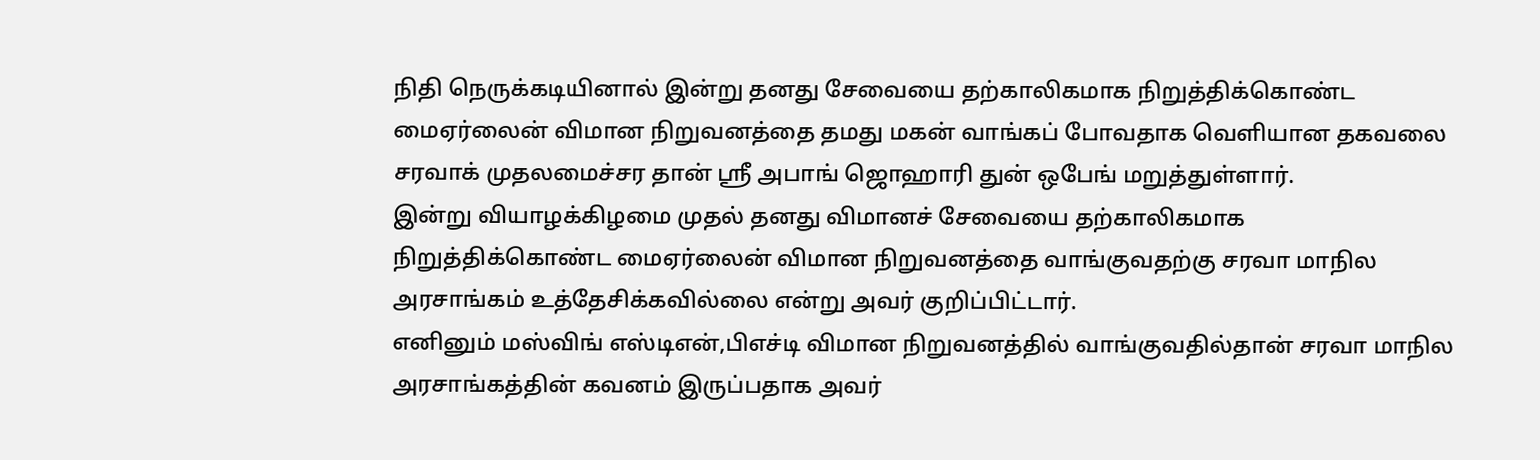நிதி நெருக்கடியினால் இன்று தனது சேவையை தற்காலிகமாக நிறுத்திக்கொண்ட மைஏர்லைன் விமான நிறுவனத்தை தமது மகன் வாங்கப் போவதாக வெளியான தகவலை சரவாக் முதலமைச்சர தான் ஶ்ரீ அபாங் ஜொஹாரி துன் ஒபேங் மறுத்துள்ளார்.
இன்று வியாழக்கிழமை முதல் தனது விமானச் சேவையை தற்காலிகமாக நிறுத்திக்கொண்ட மைஏர்லைன் விமான நிறுவனத்தை வாங்குவதற்கு சரவா மாநில அரசாங்கம் உத்தேசிக்கவில்லை என்று அவர் குறிப்பிட்டார்.
எனினும் மஸ்விங் எஸ்டிஎன்,பிஎச்டி விமான நிறுவனத்தில் வாங்குவதில்தான் சரவா மாநில அரசாங்கத்தின் கவனம் இருப்பதாக அவர்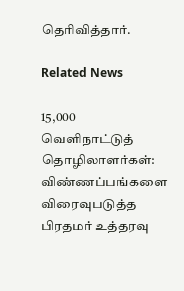தெரிவித்தார்.

Related News

15,000 வெளிநாட்டுத் தொழிலாளர்கள்: விண்ணப்பங்களை விரைவுபடுத்த பிரதமர் உத்தரவு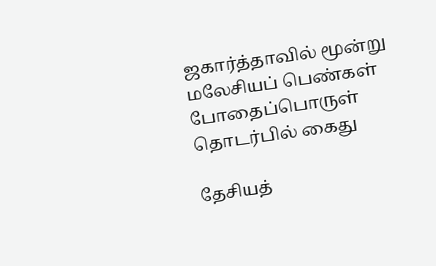ஜகார்த்தாவில் மூன்று மலேசியப் பெண்கள் போதைப்பொருள் தொடர்பில் கைது

தேசியத்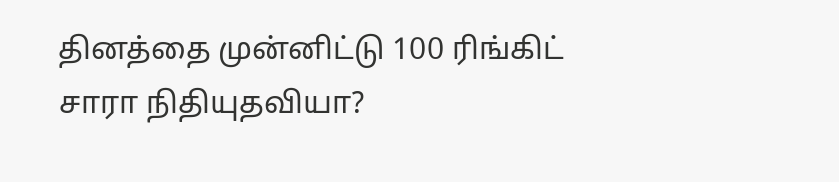தினத்தை முன்னிட்டு 100 ரிங்கிட் சாரா நிதியுதவியா?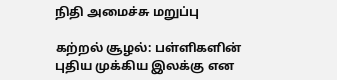நிதி அமைச்சு மறுப்பு

கற்றல் சூழல்: பள்ளிகளின் புதிய முக்கிய இலக்கு என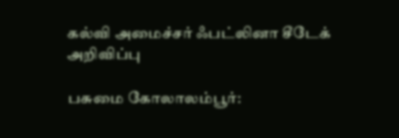கல்வி அமைச்சர் ஃபட்லினா சீடேக் அறிவிப்பு

பசுமை கோலாலம்பூர்: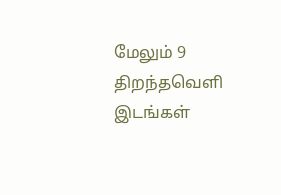மேலும் 9 திறந்தவெளி இடங்கள்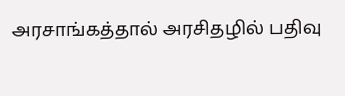அரசாங்கத்தால் அரசிதழில் பதிவு